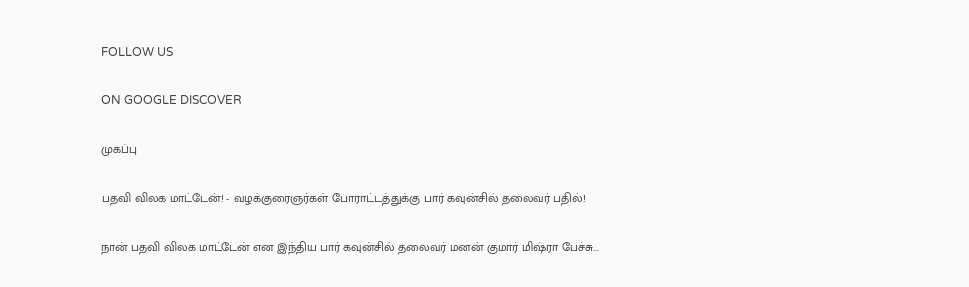FOLLOW US

ON GOOGLE DISCOVER

முகப்பு

பதவி விலக மாட்டேன்! - வழக்குரைஞர்கள் போராட்டத்துக்கு பார் கவுன்சில் தலைவர் பதில்!

நான் பதவி விலக மாட்டேன் என இந்திய பார் கவுன்சில் தலைவர் மனன் குமார் மிஷ்ரா பேச்சு...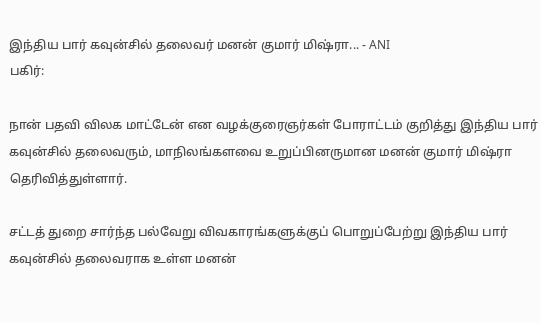இந்திய பார் கவுன்சில் தலைவர் மனன் குமார் மிஷ்ரா... - ANI
பகிர்:

நான் பதவி விலக மாட்டேன் என வழக்குரைஞர்கள் போராட்டம் குறித்து இந்திய பார் கவுன்சில் தலைவரும், மாநிலங்களவை உறுப்பினருமான மனன் குமார் மிஷ்ரா தெரிவித்துள்ளார்.

சட்டத் துறை சார்ந்த பல்வேறு விவகாரங்களுக்குப் பொறுப்பேற்று இந்திய பார் கவுன்சில் தலைவராக உள்ள மனன்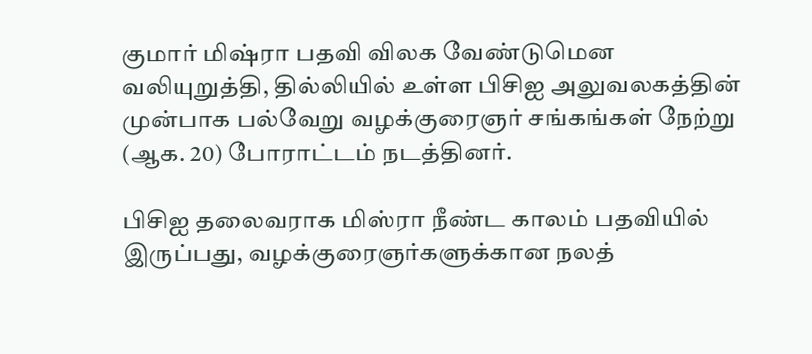குமார் மிஷ்ரா பதவி விலக வேண்டுமென வலியுறுத்தி, தில்லியில் உள்ள பிசிஐ அலுவலகத்தின் முன்பாக பல்வேறு வழக்குரைஞர் சங்கங்கள் நேற்று (ஆக. 20) போராட்டம் நடத்தினர்.

பிசிஐ தலைவராக மிஸ்ரா நீண்ட காலம் பதவியில் இருப்பது, வழக்குரைஞர்களுக்கான நலத்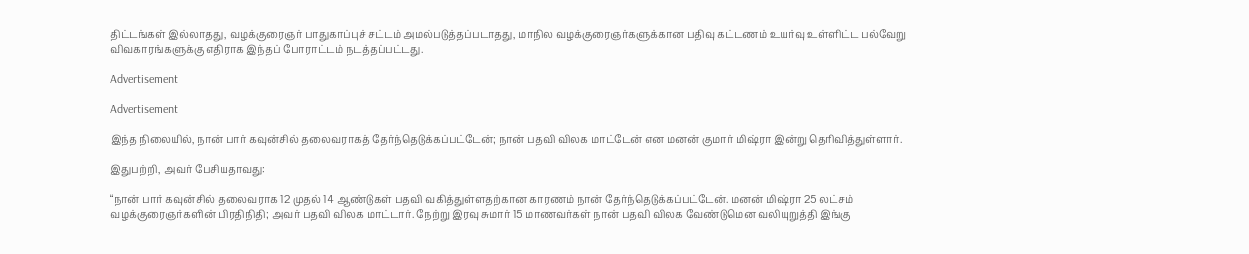திட்டங்கள் இல்லாதது, வழக்குரைஞர் பாதுகாப்புச் சட்டம் அமல்படுத்தப்படாதது, மாநில வழக்குரைஞர்களுக்கான பதிவு கட்டணம் உயர்வு உள்ளிட்ட பல்வேறு விவகாரங்களுக்கு எதிராக இந்தப் போராட்டம் நடத்தப்பட்டது.

Advertisement

Advertisement

இந்த நிலையில், நான் பார் கவுன்சில் தலைவராகத் தேர்ந்தெடுக்கப்பட்டேன்; நான் பதவி விலக மாட்டேன் என மனன் குமார் மிஷ்ரா இன்று தெரிவித்துள்ளார்.

இதுபற்றி, அவர் பேசியதாவது:

“நான் பார் கவுன்சில் தலைவராக 12 முதல் 14 ஆண்டுகள் பதவி வகித்துள்ளதற்கான காரணம் நான் தேர்ந்தெடுக்கப்பட்டேன். மனன் மிஷ்ரா 25 லட்சம் வழக்குரைஞர்களின் பிரதிநிதி; அவர் பதவி விலக மாட்டார். நேற்று இரவு சுமார் 15 மாணவர்கள் நான் பதவி விலக வேண்டுமென வலியுறுத்தி இங்கு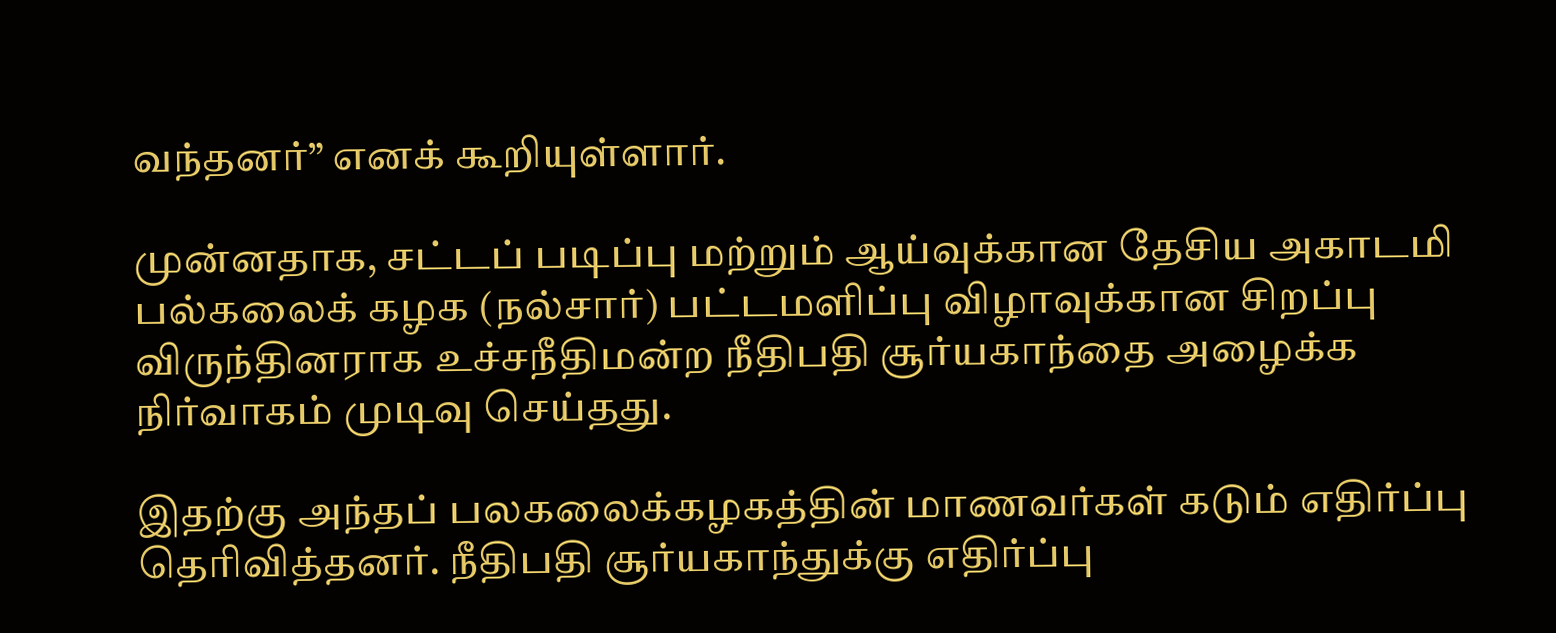வந்தனர்” எனக் கூறியுள்ளார்.

முன்னதாக, சட்டப் படிப்பு மற்றும் ஆய்வுக்கான தேசிய அகாடமி பல்கலைக் கழக (நல்சார்) பட்டமளிப்பு விழாவுக்கான சிறப்பு விருந்தினராக உச்சநீதிமன்ற நீதிபதி சூர்யகாந்தை அழைக்க நிர்வாகம் முடிவு செய்தது.

இதற்கு அந்தப் பலகலைக்கழகத்தின் மாணவர்கள் கடும் எதிர்ப்பு தெரிவித்தனர். நீதிபதி சூர்யகாந்துக்கு எதிர்ப்பு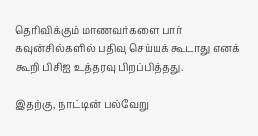தெரிவிக்கும் மாணவர்களை பார் கவுன்சில்களில் பதிவு செய்யக் கூடாது எனக் கூறி பிசிஐ உத்தரவு பிறப்பித்தது.

இதற்கு, நாட்டின் பல்வேறு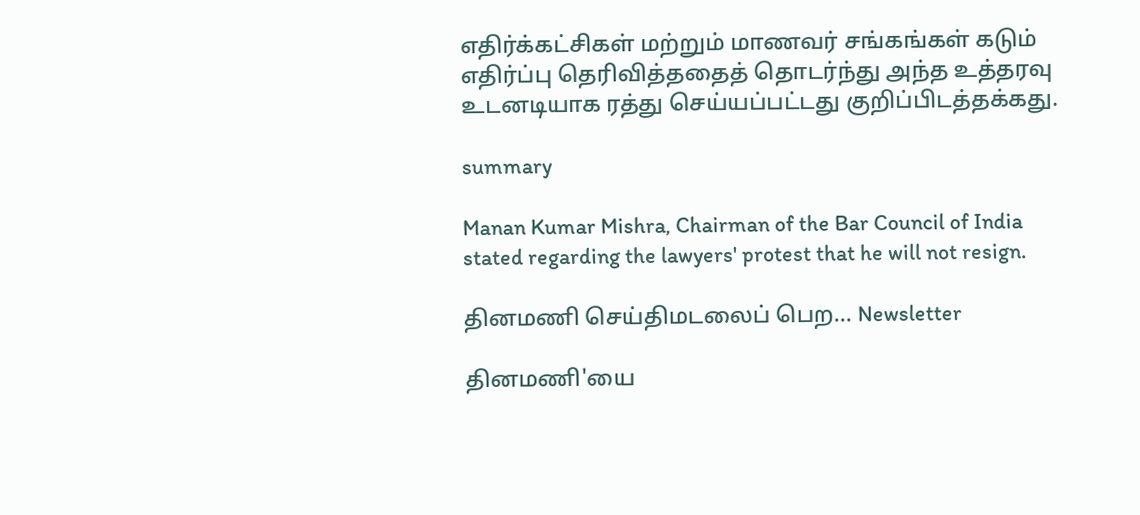எதிர்க்கட்சிகள் மற்றும் மாணவர் சங்கங்கள் கடும் எதிர்ப்பு தெரிவித்ததைத் தொடர்ந்து அந்த உத்தரவு உடனடியாக ரத்து செய்யப்பட்டது குறிப்பிடத்தக்கது.

summary

Manan Kumar Mishra, Chairman of the Bar Council of India stated regarding the lawyers' protest that he will not resign.

தினமணி செய்திமடலைப் பெற... Newsletter

தினமணி'யை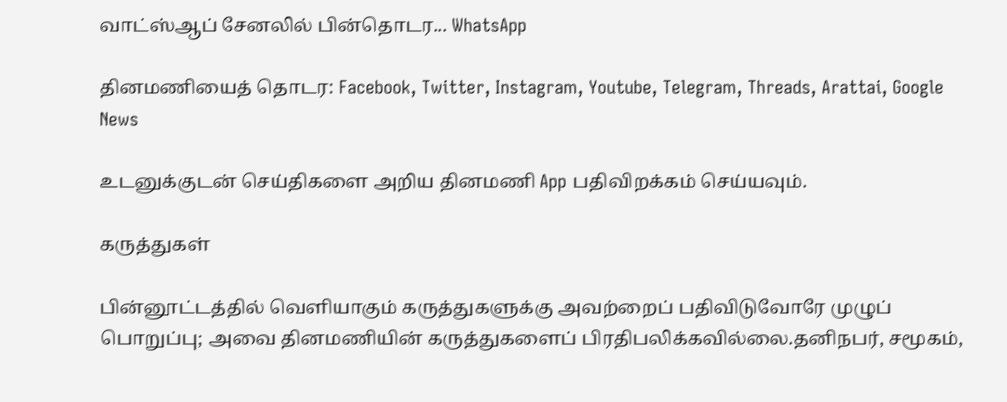வாட்ஸ்ஆப் சேனலில் பின்தொடர... WhatsApp

தினமணியைத் தொடர: Facebook, Twitter, Instagram, Youtube, Telegram, Threads, Arattai, Google News

உடனுக்குடன் செய்திகளை அறிய தினமணி App பதிவிறக்கம் செய்யவும்.

கருத்துகள்

பின்னூட்டத்தில் வெளியாகும் கருத்துகளுக்கு அவற்றைப் பதிவிடுவோரே முழுப் பொறுப்பு; அவை தினமணியின் கருத்துகளைப் பிரதிபலிக்கவில்லை.தனிநபர், சமூகம்,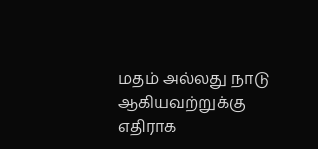மதம் அல்லது நாடு ஆகியவற்றுக்கு எதிராக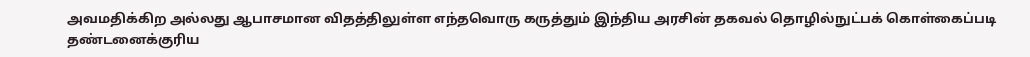அவமதிக்கிற அல்லது ஆபாசமான விதத்திலுள்ள எந்தவொரு கருத்தும் இந்திய அரசின் தகவல் தொழில்நுட்பக் கொள்கைப்படி தண்டனைக்குரிய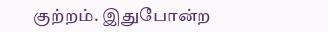குற்றம். இதுபோன்ற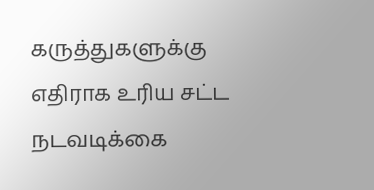கருத்துகளுக்கு எதிராக உரிய சட்ட நடவடிக்கை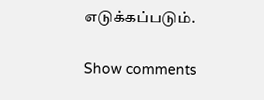எடுக்கப்படும்.

Show comments